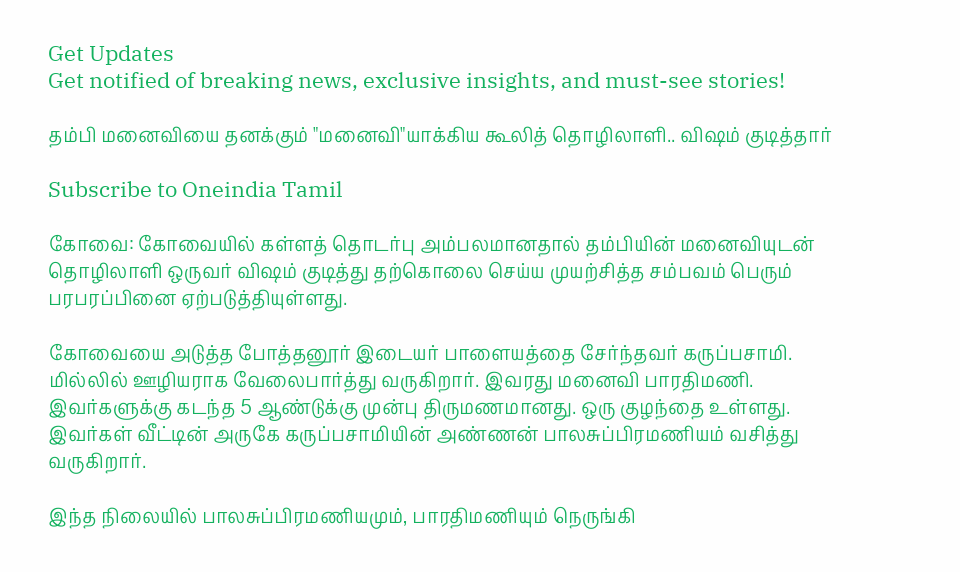Get Updates
Get notified of breaking news, exclusive insights, and must-see stories!

தம்பி மனைவியை தனக்கும் "மனைவி"யாக்கிய கூலித் தொழிலாளி.. விஷம் குடித்தார்

Subscribe to Oneindia Tamil

கோவை: கோவையில் கள்ளத் தொடர்பு அம்பலமானதால் தம்பியின் மனைவியுடன் தொழிலாளி ஒருவர் விஷம் குடித்து தற்கொலை செய்ய முயற்சித்த சம்பவம் பெரும் பரபரப்பினை ஏற்படுத்தியுள்ளது.

கோவையை அடுத்த போத்தனூர் இடையர் பாளையத்தை சேர்ந்தவர் கருப்பசாமி. மில்லில் ஊழியராக வேலைபார்த்து வருகிறார். இவரது மனைவி பாரதிமணி. இவர்களுக்கு கடந்த 5 ஆண்டுக்கு முன்பு திருமணமானது. ஒரு குழந்தை உள்ளது. இவர்கள் வீட்டின் அருகே கருப்பசாமியின் அண்ணன் பாலசுப்பிரமணியம் வசித்து வருகிறார்.

இந்த நிலையில் பாலசுப்பிரமணியமும், பாரதிமணியும் நெருங்கி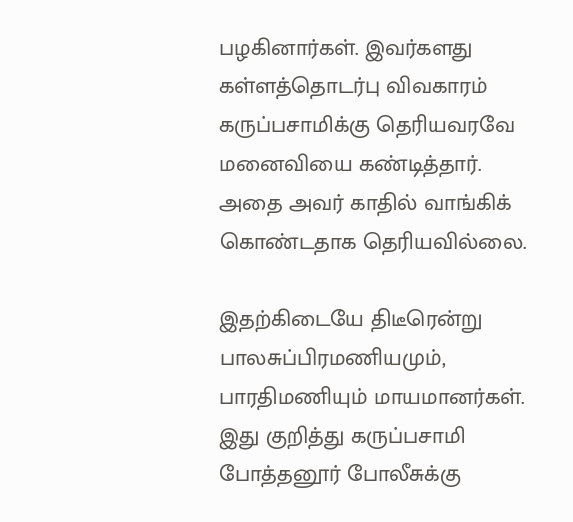பழகினார்கள். இவர்களது கள்ளத்தொடர்பு விவகாரம் கருப்பசாமிக்கு தெரியவரவே மனைவியை கண்டித்தார். அதை அவர் காதில் வாங்கிக் கொண்டதாக தெரியவில்லை.

இதற்கிடையே திடீரென்று பாலசுப்பிரமணியமும், பாரதிமணியும் மாயமானர்கள். இது குறித்து கருப்பசாமி போத்தனூர் போலீசுக்கு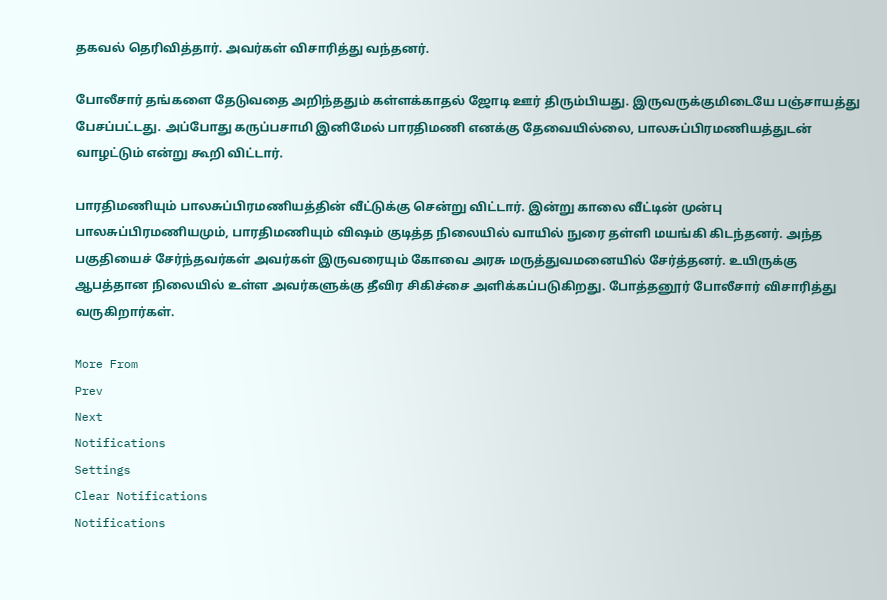தகவல் தெரிவித்தார். அவர்கள் விசாரித்து வந்தனர்.

போலீசார் தங்களை தேடுவதை அறிந்ததும் கள்ளக்காதல் ஜோடி ஊர் திரும்பியது. இருவருக்குமிடையே பஞ்சாயத்து பேசப்பட்டது. அப்போது கருப்பசாமி இனிமேல் பாரதிமணி எனக்கு தேவையில்லை, பாலசுப்பிரமணியத்துடன் வாழட்டும் என்று கூறி விட்டார்.

பாரதிமணியும் பாலசுப்பிரமணியத்தின் வீட்டுக்கு சென்று விட்டார். இன்று காலை வீட்டின் முன்பு பாலசுப்பிரமணியமும், பாரதிமணியும் விஷம் குடித்த நிலையில் வாயில் நுரை தள்ளி மயங்கி கிடந்தனர். அந்த பகுதியைச் சேர்ந்தவர்கள் அவர்கள் இருவரையும் கோவை அரசு மருத்துவமனையில் சேர்த்தனர். உயிருக்கு ஆபத்தான நிலையில் உள்ள அவர்களுக்கு தீவிர சிகிச்சை அளிக்கப்படுகிறது. போத்தனூர் போலீசார் விசாரித்து வருகிறார்கள்.

More From
Prev
Next
Notifications
Settings
Clear Notifications
Notifications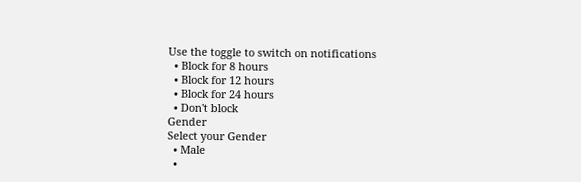Use the toggle to switch on notifications
  • Block for 8 hours
  • Block for 12 hours
  • Block for 24 hours
  • Don't block
Gender
Select your Gender
  • Male
  •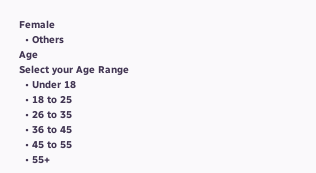Female
  • Others
Age
Select your Age Range
  • Under 18
  • 18 to 25
  • 26 to 35
  • 36 to 45
  • 45 to 55
  • 55+